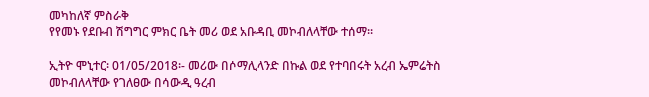መካከለኛ ምስራቅ
የየመኑ የደቡብ ሽግግር ምክር ቤት መሪ ወደ አቡዳቢ መኮብለላቸው ተሰማ።

ኢትዮ ሞኒተር፡ 01/05/2018፡- መሪው በሶማሊላንድ በኩል ወደ የተባበሩት አረብ ኤምሬትስ መኮብለላቸው የገለፀው በሳውዲ ዓረብ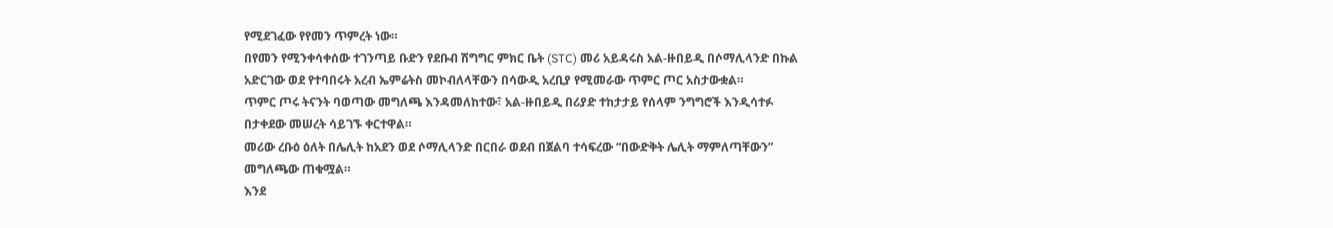የሚደገፈው የየመን ጥምረት ነው።
በየመን የሚንቀሳቀሰው ተገንጣይ ቡድን የደቡብ ሽግግር ምክር ቤት (STC) መሪ አይዳሩስ አል-ዙበይዲ በሶማሊላንድ በኩል አድርገው ወደ የተባበሩት አረብ ኤምሬትስ መኮብለላቸውን በሳውዲ አረቢያ የሚመራው ጥምር ጦር አስታውቋል።
ጥምር ጦሩ ትናንት ባወጣው መግለጫ እንዳመለከተው፣ አል-ዙበይዲ በሪያድ ተከታታይ የሰላም ንግግሮች እንዲሳተፉ በታቀደው መሠረት ሳይገኙ ቀርተዋል።
መሪው ረቡዕ ዕለት በሌሊት ከአደን ወደ ሶማሊላንድ በርበራ ወደብ በጀልባ ተሳፍረው “በውድቅት ሌሊት ማምለጣቸውን” መግለጫው ጠቁሟል።
እንደ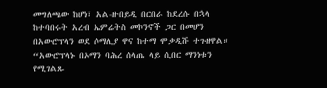መግለጫው ከሆነ፣ አል-ዙበይዲ በርበራ ከደረሱ በኋላ ከተባበሩት አረብ ኤምሬትስ መኮንኖች ጋር በመሆን በአውሮፕላን ወደ ሶማሊያ ዋና ከተማ ሞቃዲሹ ተጉዘዋል።
“አውሮፕላኑ በኦማን ባሕረ ሰላጤ ላይ ሲበር ማንነቱን የሚገልጹ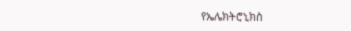የኤሌክትሮኒክስ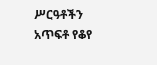ሥርዓቶችን አጥፍቶ የቆየ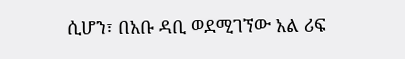ሲሆን፣ በአቡ ዳቢ ወደሚገኘው አል ሪፍ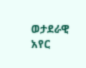ወታደራዊ አየር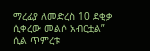ማረፊያ ለመድረስ 10 ደቂቃ ሲቀረው መልሶ አብርቷል” ሲል ጥምረቱ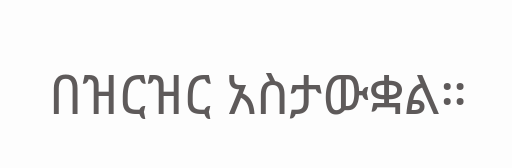በዝርዝር አስታውቋል።